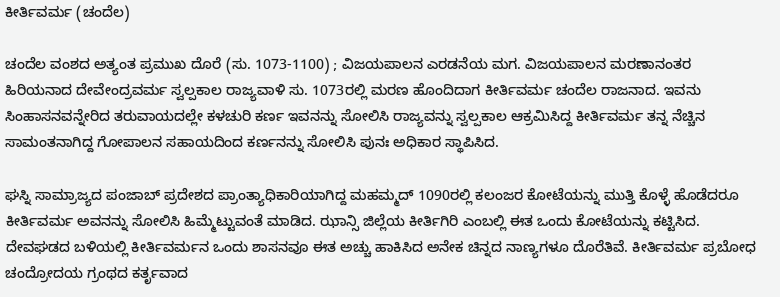ಕೀರ್ತಿವರ್ಮ (ಚಂದೆಲ)

ಚಂದೆಲ ವಂಶದ ಅತ್ಯಂತ ಪ್ರಮುಖ ದೊರೆ (ಸು. 1073-1100) ; ವಿಜಯಪಾಲನ ಎರಡನೆಯ ಮಗ. ವಿಜಯಪಾಲನ ಮರಣಾನಂತರ ಹಿರಿಯನಾದ ದೇವೇಂದ್ರವರ್ಮ ಸ್ವಲ್ಪಕಾಲ ರಾಜ್ಯವಾಳಿ ಸು. 1073ರಲ್ಲಿ ಮರಣ ಹೊಂದಿದಾಗ ಕೀರ್ತಿವರ್ಮ ಚಂದೆಲ ರಾಜನಾದ. ಇವನು ಸಿಂಹಾಸನವನ್ನೇರಿದ ತರುವಾಯದಲ್ಲೇ ಕಳಚುರಿ ಕರ್ಣ ಇವನನ್ನು ಸೋಲಿಸಿ ರಾಜ್ಯವನ್ನು ಸ್ವಲ್ಪಕಾಲ ಆಕ್ರಮಿಸಿದ್ದ ಕೀರ್ತಿವರ್ಮ ತನ್ನ ನೆಚ್ಚಿನ ಸಾಮಂತನಾಗಿದ್ದ ಗೋಪಾಲನ ಸಹಾಯದಿಂದ ಕರ್ಣನನ್ನು ಸೋಲಿಸಿ ಪುನಃ ಅಧಿಕಾರ ಸ್ಥಾಪಿಸಿದ.

ಘಸ್ನಿ ಸಾಮ್ರಾಜ್ಯದ ಪಂಜಾಬ್ ಪ್ರದೇಶದ ಪ್ರಾಂತ್ಯಾಧಿಕಾರಿಯಾಗಿದ್ದ ಮಹಮ್ಮದ್ 1090ರಲ್ಲಿ ಕಲಂಜರ ಕೋಟೆಯನ್ನು ಮುತ್ತಿ ಕೊಳ್ಳೆ ಹೊಡೆದರೂ ಕೀರ್ತಿವರ್ಮ ಅವನನ್ನು ಸೋಲಿಸಿ ಹಿಮ್ಮೆಟ್ಟುವಂತೆ ಮಾಡಿದ. ಝಾನ್ಸಿ ಜಿಲ್ಲೆಯ ಕೀರ್ತಿಗಿರಿ ಎಂಬಲ್ಲಿ ಈತ ಒಂದು ಕೋಟೆಯನ್ನು ಕಟ್ಟಿಸಿದ. ದೇವಘಡದ ಬಳಿಯಲ್ಲಿ ಕೀರ್ತಿವರ್ಮನ ಒಂದು ಶಾಸನವೂ ಈತ ಅಚ್ಚು ಹಾಕಿಸಿದ ಅನೇಕ ಚಿನ್ನದ ನಾಣ್ಯಗಳೂ ದೊರೆತಿವೆ. ಕೀರ್ತಿವರ್ಮ ಪ್ರಬೋಧ ಚಂದ್ರೋದಯ ಗ್ರಂಥದ ಕರ್ತೃವಾದ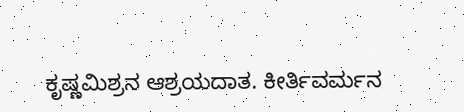ಕೃಷ್ಣಮಿಶ್ರನ ಆಶ್ರಯದಾತ. ಕೀರ್ತಿವರ್ಮನ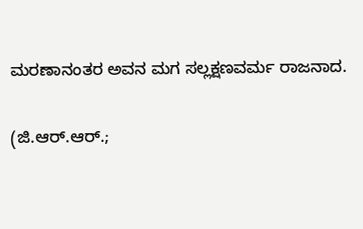ಮರಣಾನಂತರ ಅವನ ಮಗ ಸಲ್ಲಕ್ಷಣವರ್ಮ ರಾಜನಾದ.

(ಜಿ.ಆರ್.ಆರ್.;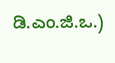ಡಿ.ಎಂ.ಜಿ.ಒ.)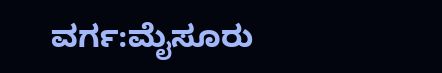ವರ್ಗ:ಮೈಸೂರು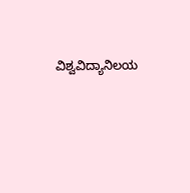ವಿಶ್ವವಿದ್ಯಾನಿಲಯ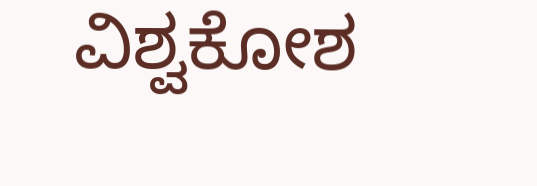ವಿಶ್ವಕೋಶ